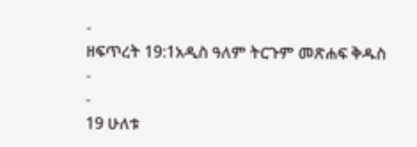-
ዘፍጥረት 19:1አዲስ ዓለም ትርጉም መጽሐፍ ቅዱስ
-
-
19 ሁለቱ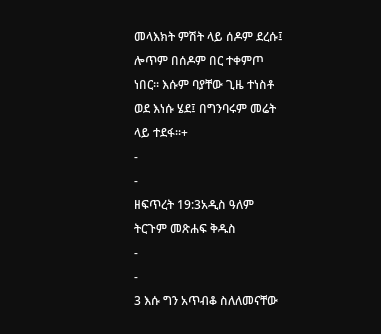መላእክት ምሽት ላይ ሰዶም ደረሱ፤ ሎጥም በሰዶም በር ተቀምጦ ነበር። እሱም ባያቸው ጊዜ ተነስቶ ወደ እነሱ ሄደ፤ በግንባሩም መሬት ላይ ተደፋ።+
-
-
ዘፍጥረት 19:3አዲስ ዓለም ትርጉም መጽሐፍ ቅዱስ
-
-
3 እሱ ግን አጥብቆ ስለለመናቸው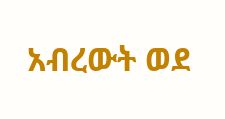አብረውት ወደ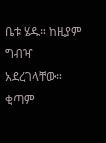ቤቱ ሄዱ። ከዚያም ግብዣ አደረገላቸው። ቂጣም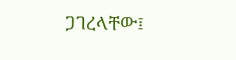ጋገረላቸው፤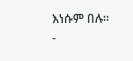እነሱም በሉ።
-